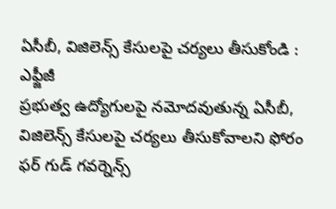ఏసీబీ, విజిలెన్స్ కేసులపై చర్యలు తీసుకోండి : ఎఫ్జీజీ
ప్రభుత్వ ఉద్యోగులపై నమోదవుతున్న ఏసీబీ, విజిలెన్స్ కేసులపై చర్యలు తీసుకోవాలని ఫోరం ఫర్ గుడ్ గవర్నెన్స్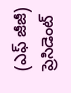(ఎఫ్ జీజీ) ప్రెసిడెంట్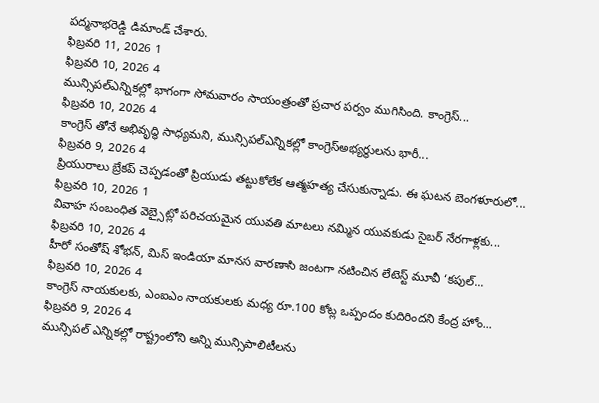పద్మనాభరెడ్డి డిమాండ్ చేశారు.
ఫిబ్రవరి 11, 2026 1
ఫిబ్రవరి 10, 2026 4
మున్సిపల్ఎన్నికల్లో భాగంగా సోమవారం సాయంత్రంతో ప్రచార పర్వం ముగిసింది. కాంగ్రెస్...
ఫిబ్రవరి 10, 2026 4
కాంగ్రెస్ తోనే అభివృద్ధి సాధ్యమని, మున్సిపల్ఎన్నికల్లో కాంగ్రెస్అభ్యర్థులను భారీ...
ఫిబ్రవరి 9, 2026 4
ప్రియురాలు బ్రేకప్ చెప్పడంతో ప్రియుడు తట్టుకోలేక ఆత్మహత్య చేసుకున్నాడు. ఈ ఘటన బెంగళూరులో...
ఫిబ్రవరి 10, 2026 1
వివాహ సంబంధిత వెబ్సైట్లో పరిచయమైన యువతి మాటలు నమ్మిన యువకుడు సైబర్ నేరగాళ్లకు...
ఫిబ్రవరి 10, 2026 4
హీరో సంతోష్ శోభన్, మిస్ ఇండియా మానస వారణాసి జంటగా నటించిన లేటెస్ట్ మూవీ ‘కపుల్...
ఫిబ్రవరి 10, 2026 4
కాంగ్రెస్ నాయకులకు, ఎంఐఎం నాయకులకు మధ్య రూ.100 కోట్ల ఒప్పందం కుదిరిందని కేంద్ర హోం...
ఫిబ్రవరి 9, 2026 4
మున్సిపల్ ఎన్నికల్లో రాష్ట్రంలోని అన్ని మున్సిపాలిటీలను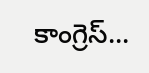కాంగ్రెస్...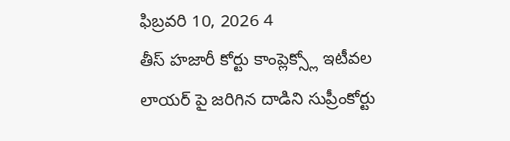ఫిబ్రవరి 10, 2026 4
తీస్ హజారీ కోర్టు కాంప్లెక్స్లో ఇటీవల లాయర్ పై జరిగిన దాడిని సుప్రీంకోర్టు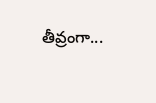తీవ్రంగా...